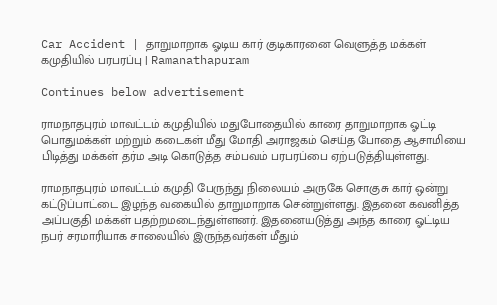Car Accident | தாறுமாறாக ஓடிய கார் குடிகாரனை வெளுத்த மக்கள் கமுதியில் பரபரப்பு | Ramanathapuram

Continues below advertisement

ராமநாதபுரம் மாவட்டம் கமுதியில் மதுபோதையில் காரை தாறுமாறாக ஓட்டி பொதுமக்கள் மற்றும் கடைகள் மீது மோதி அராஜகம் செய்த போதை ஆசாமியை பிடித்து மக்கள் தர்ம அடி கொடுத்த சம்பவம் பரபரப்பை ஏற்படுத்தியுள்ளது.

ராமநாதபுரம் மாவட்டம் கமுதி பேருந்து நிலையம் அருகே சொகுசு கார் ஒன்று கட்டுப்பாட்டை இழந்த வகையில் தாறுமாறாக சென்றுள்ளது. இதனை கவனித்த அப்பகுதி மக்கள் பதற்றமடைந்துள்ளனர். இதனையடுத்து அந்த காரை ஓட்டிய நபர் சரமாரியாக சாலையில் இருந்தவர்கள் மீதும்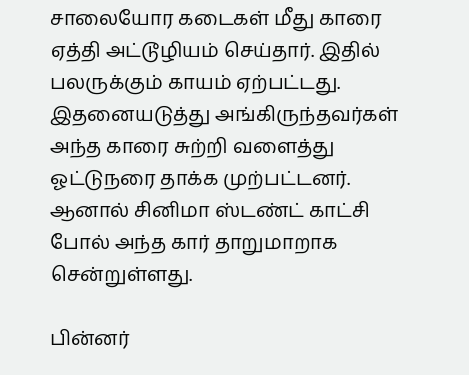சாலையோர கடைகள் மீது காரை ஏத்தி அட்டூழியம் செய்தார். இதில் பலருக்கும் காயம் ஏற்பட்டது. இதனையடுத்து அங்கிருந்தவர்கள் அந்த காரை சுற்றி வளைத்து ஓட்டுநரை தாக்க முற்பட்டனர். ஆனால் சினிமா ஸ்டண்ட் காட்சி போல் அந்த கார் தாறுமாறாக சென்றுள்ளது.

பின்னர்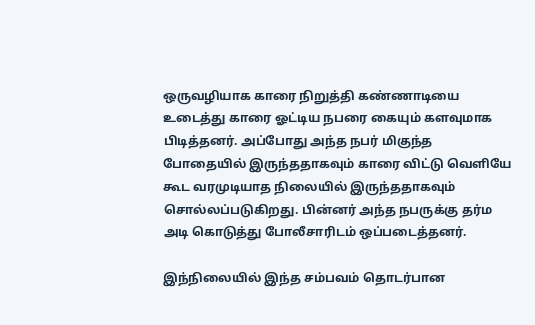ஒருவழியாக காரை நிறுத்தி கண்ணாடியை உடைத்து காரை ஓட்டிய நபரை கையும் களவுமாக பிடித்தனர். அப்போது அந்த நபர் மிகுந்த போதையில் இருந்ததாகவும் காரை விட்டு வெளியே கூட வரமுடியாத நிலையில் இருந்ததாகவும் சொல்லப்படுகிறது. பின்னர் அந்த நபருக்கு தர்ம அடி கொடுத்து போலீசாரிடம் ஒப்படைத்தனர்.

இந்நிலையில் இந்த சம்பவம் தொடர்பான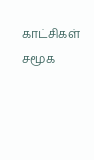காட்சிகள் சமூக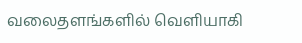வலைதளங்களில் வெளியாகி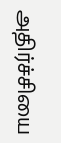அதிர்ச்சியை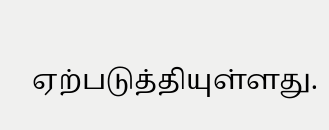ஏற்படுத்தியுள்ளது.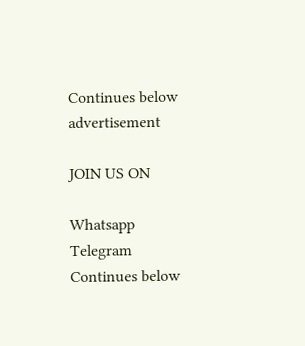Continues below advertisement

JOIN US ON

Whatsapp
Telegram
Continues below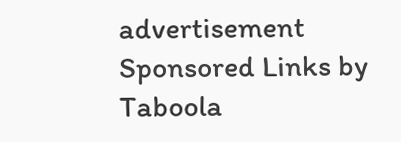advertisement
Sponsored Links by Taboola